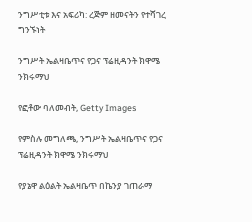ንግሥቲቱ እና አፍሪካ: ረጅም ዘመናትን የተሻገረ ግንኙነት

ንግሥት ኤልዛቤጥና የጋና ፕሬዚዳንት ክዋሜ ንክሩማህ

የፎቶው ባለመብት, Getty Images

የምስሉ መግለጫ, ንግሥት ኤልዛቤጥና የጋና ፕሬዚዳንት ክዋሜ ንክሩማህ

የያኔዋ ልዕልት ኤልዛቤጥ በኬንያ ገጠራማ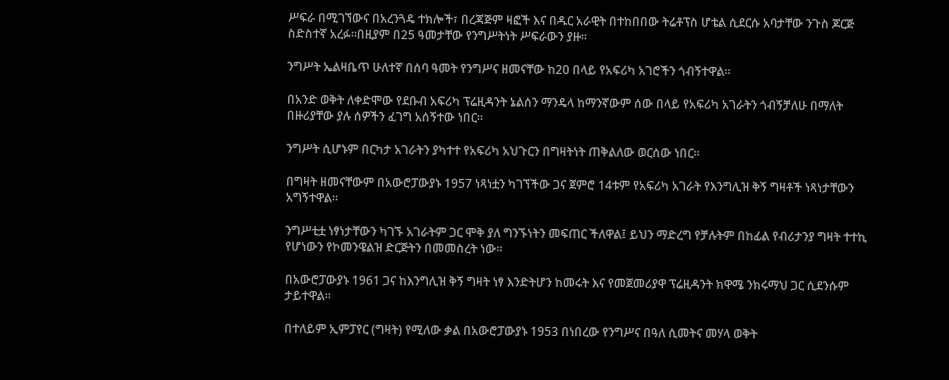ሥፍራ በሚገኘውና በአረንጓዴ ተክሎች፣ በረጃጅም ዛፎች እና በዱር አራዊት በተከበበው ትሬቶፕስ ሆቴል ሲደርሱ አባታቸው ንጉስ ጆርጅ ስድስተኛ አረፉ።በዚያም በ25 ዓመታቸው የንግሥትነት ሥፍራውን ያዙ።

ንግሥት ኤልዛቤጥ ሁለተኛ በሰባ ዓመት የንግሥና ዘመናቸው ከ20 በላይ የአፍሪካ አገሮችን ጎብኝተዋል።

በአንድ ወቅት ለቀድሞው የደቡብ አፍሪካ ፕሬዚዳንት ኔልሰን ማንዴላ ከማንኛውም ሰው በላይ የአፍሪካ አገራትን ጎብኝቻለሁ በማለት በዙሪያቸው ያሉ ሰዎችን ፈገግ አሰኝተው ነበር።

ንግሥት ሲሆኑም በርካታ አገራትን ያካተተ የአፍሪካ አህጉርን በግዛትነት ጠቅልለው ወርሰው ነበር።

በግዛት ዘመናቸውም በአውሮፓውያኑ 1957 ነጻነቷን ካገኘችው ጋና ጀምሮ 14ቱም የአፍሪካ አገራት የእንግሊዝ ቅኝ ግዛቶች ነጻነታቸውን አግኝተዋል።

ንግሥቲቷ ነፃነታቸውን ካገኙ አገራትም ጋር ሞቅ ያለ ግንኙነትን መፍጠር ችለዋል፤ ይህን ማድረግ የቻሉትም በከፊል የብሪታንያ ግዛት ተተኪ የሆነውን የኮመንዌልዝ ድርጅትን በመመስረት ነው።

በአውሮፓውያኑ 1961 ጋና ከእንግሊዝ ቅኝ ግዛት ነፃ እንድትሆን ከመሩት እና የመጀመሪያዋ ፕሬዚዳንት ክዋሜ ንክሩማህ ጋር ሲደንሱም ታይተዋል።

በተለይም ኢምፓየር (ግዛት) የሚለው ቃል በአውሮፓውያኑ 1953 በነበረው የንግሥና በዓለ ሲመትና መሃላ ወቅት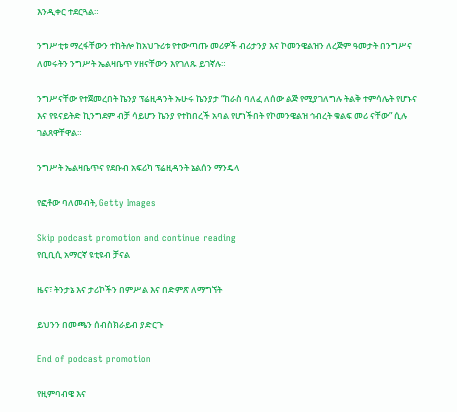እንዲቀር ተደርጓል።

ንግሥቲቱ ማረፋቸውን ተከትሎ ከአህጉሪቱ የተውጣጡ መሪዎች ብሪታንያ እና ኮመንዌልዝን ለረጅም ዓመታት በንግሥና ለመሩትን ንግሥት ኤልዛቤጥ ሃዘናቸውን እየገለጹ ይገኛሉ።

ንግሥናቸው የተጀመረበት ኬንያ ፕሬዚዳንት ኡሁሩ ኬንያታ “ከራስ ባለፈ ለሰው ልጅ የሚያገለግሉ ትልቅ ተምሳሌት የሆኑና እና የዩናይትድ ኪንግደም ብቻ ሳይሆን ኬንያ የተከበረች አባል የሆነችበት የኮመንዌልዝ ኅብረት ቁልፍ መሪ ናቸው” ሲሉ ገልጸዋቸዋል።

ንግሥት ኤልዛቤጥና የደቡብ አፍሪካ ፕሬዚዳንት ኔልሰን ማንዴላ

የፎቶው ባለመብት, Getty Images

Skip podcast promotion and continue reading
የቢቢሲ አማርኛ ዩቲዩብ ቻናል

ዜና፣ ትንታኔ እና ታሪኮችን በምሥል እና በድምጽ ለማግኘት

ይህንን በመጫን ሰብስክራይብ ያድርጉ

End of podcast promotion

የዚምባብዌ እና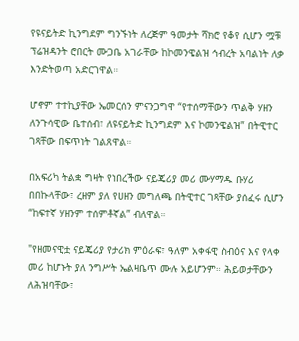የዩናይትድ ኪንግደም ግንኙነት ለረጅም ዓመታት ሻክሮ የቆየ ሲሆን ሟቹ ፕሬዝዳንት ሮበርት ሙጋቤ አገራቸው ከኮመንዌልዝ ኅብረት አባልነት ለቃ እንድትወጣ አድርገዋል።

ሆኖም ተተኪያቸው ኤመርሰን ምናንጋግዋ “የተሰማቸውን ጥልቅ ሃዘን ለንጉሳዊው ቤተሰብ፣ ለዩናይትድ ኪንግደም እና ኮመንዌልዝ” በትዊተር ገጻቸው በፍጥነት ገልጸዋል።

በአፍሪካ ትልቋ ግዛት የነበረችው ናይጄሪያ መሪ ሙሃማዱ ቡሃሪ በበኩላቸው፣ ረዘም ያለ የሀዘን መግለጫ በትዊተር ገጻቸው ያሰፈሩ ሲሆን “ከፍተኛ ሃዘንም ተሰምቶኛል” ብለዋል።

"የዘመናዊቷ ናይጄሪያ የታሪክ ምዕራፍ፣ ዓለም አቀፋዊ ስብዕና እና የላቀ መሪ ከሆኑት ያለ ንግሥት ኤልዛቤጥ ሙሉ አይሆንም። ሕይወታቸውን ለሕዝባቸው፣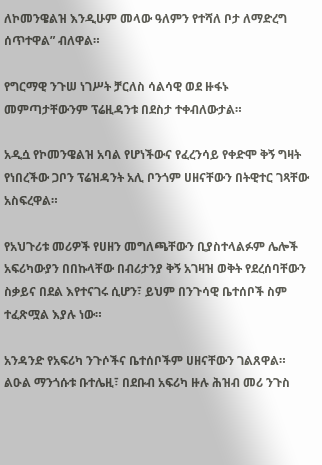ለኮመንዌልዝ እንዲሁም መላው ዓለምን የተሻለ ቦታ ለማድረግ ሰጥተዋል” ብለዋል።

የግርማዊ ንጉሠ ነገሥት ቻርለስ ሳልሳዊ ወደ ዙፋኑ መምጣታቸውንም ፕሬዚዳንቱ በደስታ ተቀብለውታል።

አዲሷ የኮመንዌልዝ አባል የሆነችውና የፈረንሳይ የቀድሞ ቅኝ ግዛት የነበረችው ጋቦን ፕሬዝዳንት አሊ ቦንጎም ሀዘናቸውን በትዊተር ገጻቸው አስፍረዋል።

የአህጉሪቱ መሪዎች የሀዘን መግለጫቸውን ቢያስተላልፉም ሌሎች አፍሪካውያን በበኩላቸው በብሪታንያ ቅኝ አገዛዝ ወቅት የደረሰባቸውን ስቃይና በደል እየተናገሩ ሲሆን፣ ይህም በንጉሳዊ ቤተሰቦች ስም ተፈጽሟል እያሉ ነው።

አንዳንድ የአፍሪካ ንጉሶችና ቤተሰቦችም ሀዘናቸውን ገልጸዋል። ልዑል ማንጎሱቱ ቡተሌዚ፣ በደቡብ አፍሪካ ዙሉ ሕዝብ መሪ ንጉስ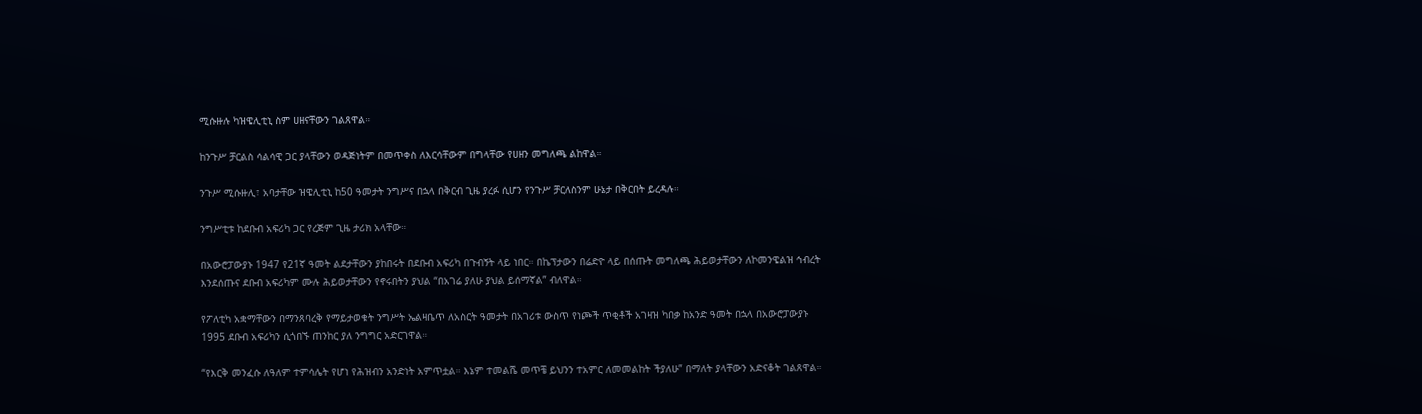ሚሱዙሉ ካዝዌሊቲኒ ስም ሀዘናቸውን ገልጸዋል።

ከንጉሥ ቻርልስ ሳልሳዊ ጋር ያላቸውን ወዳጅነትም በመጥቀስ ለእርሳቸውም በግላቸው የሀዘን መግለጫ ልከዋል።

ንጉሥ ሚሱዙሊ፣ አባታቸው ዝዌሊቲኒ ከ50 ዓመታት ንግሥና በኋላ በቅርብ ጊዜ ያረፉ ሲሆን የንጉሥ ቻርለስንም ሁኔታ በቅርበት ይረዳሉ።

ንግሥቲቱ ከደቡብ አፍሪካ ጋር የረጅም ጊዜ ታሪክ አላቸው።

በአውሮፓውያኑ 1947 የ21ኛ ዓመት ልደታቸውን ያከበሩት በደቡብ አፍሪካ በጉብኝት ላይ ነበር። በኬፕታውን በሬድዮ ላይ በሰጡት መግለጫ ሕይወታቸውን ለኮመንዌልዝ ኅብረት እንደሰጡና ደቡብ አፍሪካም ሙሉ ሕይወታቸውን የኖሩበትን ያህል “በአገሬ ያለሁ ያህል ይሰማኛል” ብለዋል።

የፖለቲካ አቋማቸውን በማንጸባረቅ የማይታወቁት ንግሥት ኤልዛቤጥ ለአስርት ዓመታት በአገሪቱ ውስጥ የነጮች ጥቂቶች አገዛዝ ካበቃ ከአንድ ዓመት በኋላ በአውሮፓውያኑ 1995 ደቡብ አፍሪካን ሲጎበኙ ጠንከር ያለ ንግግር አድርገዋል።

“የእርቅ መንፈሱ ለዓለም ተምሳሌት የሆነ የሕዝብን አንድነት አምጥቷል። እኔም ተመልሼ መጥቼ ይህንን ተአምር ለመመልከት ችያለሁ” በማለት ያላቸውን አድናቆት ገልጸዋል።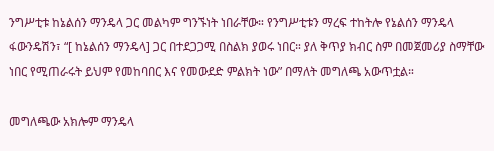ንግሥቲቱ ከኔልሰን ማንዴላ ጋር መልካም ግንኙነት ነበራቸው። የንግሥቲቱን ማረፍ ተከትሎ የኔልሰን ማንዴላ ፋውንዴሽን፣ “[ ከኔልሰን ማንዴላ] ጋር በተደጋጋሚ በስልክ ያወሩ ነበር። ያለ ቅጥያ ክብር ስም በመጀመሪያ ስማቸው ነበር የሚጠራሩት ይህም የመከባበር እና የመውደድ ምልክት ነው” በማለት መግለጫ አውጥቷል።

መግለጫው አክሎም ማንዴላ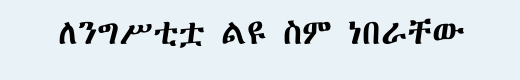ለንግሥቲቷ ልዩ ስም ነበራቸው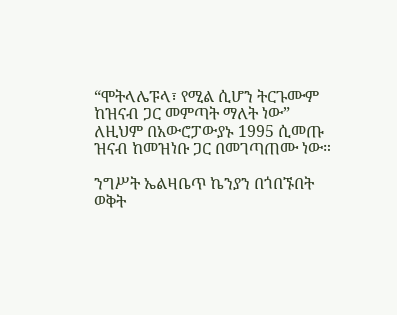“ሞትላሌፑላ፣ የሚል ሲሆን ትርጉሙም ከዝናብ ጋር መምጣት ማለት ነው” ለዚህም በአውሮፓውያኑ 1995 ሲመጡ ዝናብ ከመዝነቡ ጋር በመገጣጠሙ ነው።

ንግሥት ኤልዛቤጥ ኬንያን በጎበኙበት ወቅት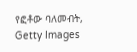የፎቶው ባለመብት, Getty Images